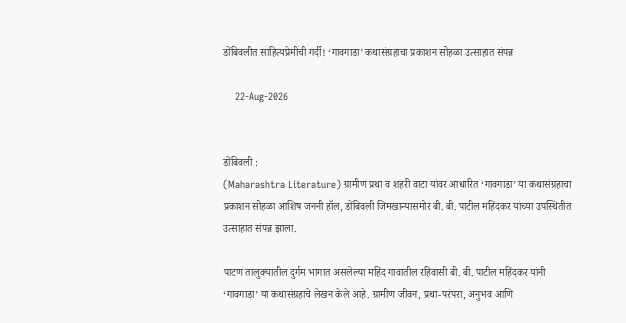डोंबिवलीत साहित्यप्रेमींची गर्दी! ‘गावगाडा’ कथासंग्रहाचा प्रकाशन सोहळा उत्साहात संपन्न

    22-Aug-2026


डोंबिवली :
(Maharashtra Literature) ग्रामीण प्रथा व शहरी वाटा यांवर आधारित ‘गावगाडा’ या कथासंग्रहाचा प्रकाशन सोहळा आशिष जननी हॉल, डोंबिवली जिमखान्यासमोर बी. बी. पाटील महिंदकर यांच्या उपस्थितीत उत्साहात संपन्न झाला.

पाटण तालुक्यातील दुर्गम भागात असलेल्या महिंद गावातील रहिवासी बी. बी. पाटील महिंदकर यांनी ‘गावगाडा’ या कथासंग्रहाचे लेखन केले आहे. ग्रामीण जीवन, प्रथा-परंपरा, अनुभव आणि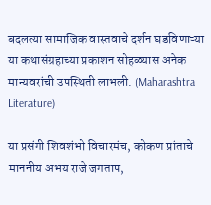बदलत्या सामाजिक वास्तवाचे दर्शन घडविणाऱ्या या कथासंग्रहाच्या प्रकाशन सोहळ्यास अनेक मान्यवरांची उपस्थिती लाभली. (Maharashtra Literature)

या प्रसंगी शिवशंभो विचारमंच, कोकण प्रांताचे माननीय अभय राजे जगताप,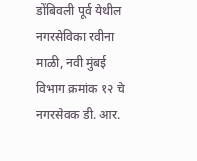डोंबिवली पूर्व येथील नगरसेविका रवीना माळी, नवी मुंबई विभाग क्रमांक १२ चे नगरसेवक डी. आर.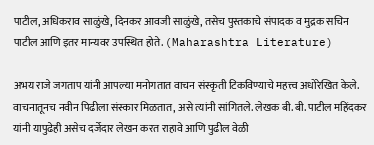पाटील, अधिकराव साळुंखे, दिनकर आवजी साळुंखे, तसेच पुस्तकाचे संपादक व मुद्रक सचिन पाटील आणि इतर मान्यवर उपस्थित होते. (Maharashtra Literature)

अभय राजे जगताप यांनी आपल्या मनोगतात वाचन संस्कृती टिकविण्याचे महत्त्व अधोरेखित केले. वाचनातूनच नवीन पिढीला संस्कार मिळतात, असे त्यांनी सांगितले. लेखक बी. बी. पाटील महिंदकर यांनी यापुढेही असेच दर्जेदार लेखन करत राहावे आणि पुढील वेळी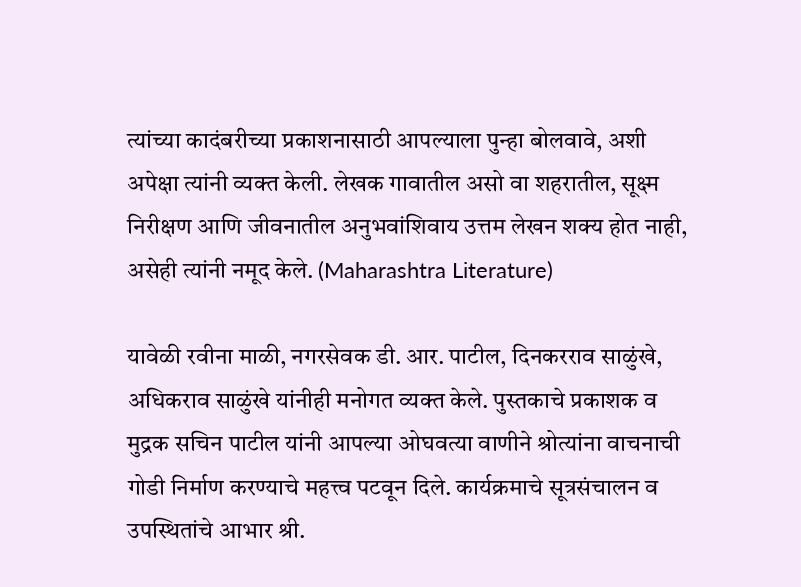त्यांच्या कादंबरीच्या प्रकाशनासाठी आपल्याला पुन्हा बोलवावे, अशी अपेक्षा त्यांनी व्यक्त केली. लेखक गावातील असो वा शहरातील, सूक्ष्म निरीक्षण आणि जीवनातील अनुभवांशिवाय उत्तम लेखन शक्य होत नाही, असेही त्यांनी नमूद केले. (Maharashtra Literature)

यावेळी रवीना माळी, नगरसेवक डी. आर. पाटील, दिनकरराव साळुंखे, अधिकराव साळुंखे यांनीही मनोगत व्यक्त केले. पुस्तकाचे प्रकाशक व मुद्रक सचिन पाटील यांनी आपल्या ओघवत्या वाणीने श्रोत्यांना वाचनाची गोडी निर्माण करण्याचे महत्त्व पटवून दिले. कार्यक्रमाचे सूत्रसंचालन व उपस्थितांचे आभार श्री.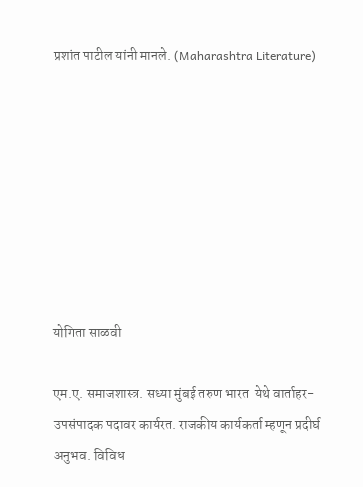प्रशांत पाटील यांनी मानले. (Maharashtra Literature)








योगिता साळवी

एम.ए. समाजशास्त्र. सध्या मुंबई तरुण भारत  येथे वार्ताहर-उपसंपादक पदावर कार्यरत. राजकीय कार्यकर्ता म्हणून प्रदीर्घ अनुभव. विविध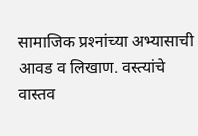सामाजिक प्रश्‍नांच्या अभ्यासाची आवड व लिखाण. वस्त्यांचे वास्तव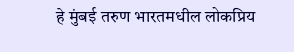हे मुंबई तरुण भारतमधील लोकप्रिय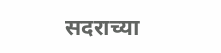सदराच्या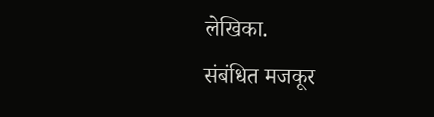लेखिका.
संबंधित मजकूर